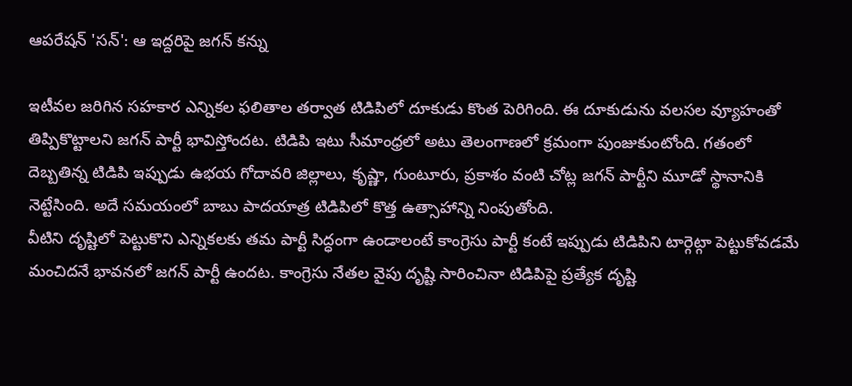ఆపరేషన్ 'సన్': ఆ ఇద్దరిపై జగన్ కన్ను

ఇటీవల జరిగిన సహకార ఎన్నికల ఫలితాల తర్వాత టిడిపిలో దూకుడు కొంత పెరిగింది. ఈ దూకుడును వలసల వ్యూహంతో తిప్పికొట్టాలని జగన్ పార్టీ భావిస్తోందట. టిడిపి ఇటు సీమాంధ్రలో అటు తెలంగాణలో క్రమంగా పుంజుకుంటోంది. గతంలో దెబ్బతిన్న టిడిపి ఇప్పుడు ఉభయ గోదావరి జిల్లాలు, కృష్ణా, గుంటూరు, ప్రకాశం వంటి చోట్ల జగన్ పార్టీని మూడో స్థానానికి నెట్టేసింది. అదే సమయంలో బాబు పాదయాత్ర టిడిపిలో కొత్త ఉత్సాహాన్ని నింపుతోంది.
వీటిని దృష్టిలో పెట్టుకొని ఎన్నికలకు తమ పార్టీ సిద్ధంగా ఉండాలంటే కాంగ్రెసు పార్టీ కంటే ఇప్పుడు టిడిపిని టార్గెట్గా పెట్టుకోవడమే మంచిదనే భావనలో జగన్ పార్టీ ఉందట. కాంగ్రెసు నేతల వైపు దృష్టి సారించినా టిడిపిపై ప్రత్యేక దృష్టి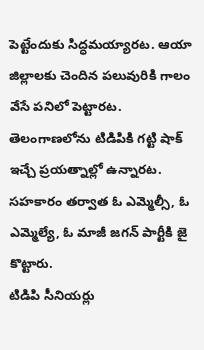పెట్టేందుకు సిద్ధమయ్యారట. ఆయా జిల్లాలకు చెందిన పలువురికి గాలం వేసే పనిలో పెట్టారట. తెలంగాణలోను టిడిపికి గట్టి షాక్ ఇచ్చే ప్రయత్నాల్లో ఉన్నారట. సహకారం తర్వాత ఓ ఎమ్మెల్సీ, ఓ ఎమ్మెల్యే, ఓ మాజీ జగన్ పార్టీకి జై కొట్టారు.
టిడిపి సీనియర్లు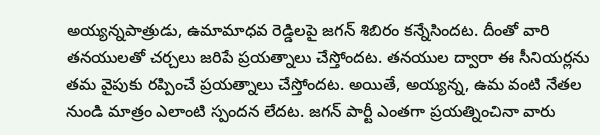అయ్యన్నపాత్రుడు, ఉమామాధవ రెడ్డిలపై జగన్ శిబిరం కన్నేసిందట. దీంతో వారి తనయులతో చర్చలు జరిపే ప్రయత్నాలు చేస్తోందట. తనయుల ద్వారా ఈ సీనియర్లను తమ వైపుకు రప్పించే ప్రయత్నాలు చేస్తోందట. అయితే, అయ్యన్న, ఉమ వంటి నేతల నుండి మాత్రం ఎలాంటి స్పందన లేదట. జగన్ పార్టీ ఎంతగా ప్రయత్నించినా వారు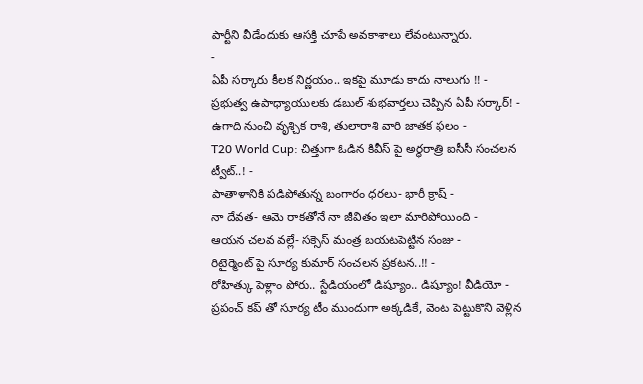పార్టీని వీడేందుకు ఆసక్తి చూపే అవకాశాలు లేవంటున్నారు.
-
ఏపీ సర్కారు కీలక నిర్ణయం.. ఇకపై మూడు కాదు నాలుగు !! -
ప్రభుత్వ ఉపాధ్యాయులకు డబుల్ శుభవార్తలు చెప్పిన ఏపీ సర్కార్! -
ఉగాది నుంచి వృశ్చిక రాశి, తులారాశి వారి జాతక ఫలం -
T20 World Cup: చిత్తుగా ఓడిన కివీస్ పై అర్ధరాత్రి ఐసీసీ సంచలన ట్వీట్..! -
పాతాళానికి పడిపోతున్న బంగారం ధరలు- భారీ క్రాష్ -
నా దేవత- ఆమె రాకతోనే నా జీవితం ఇలా మారిపోయింది -
ఆయన చలవ వల్లే- సక్సెస్ మంత్ర బయటపెట్టిన సంజు -
రిటైర్మెంట్ పై సూర్య కుమార్ సంచలన ప్రకటన..!! -
రోహిత్కు పెళ్లాం పోరు.. స్టేడియంలో డిష్యూం.. డిష్యూం! వీడియో -
ప్రపంచ్ కప్ తో సూర్య టీం ముందుగా అక్కడికే, వెంట పెట్టుకొని వెళ్లిన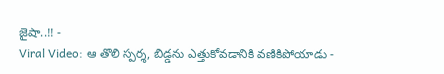జైషా..!! -
Viral Video: ఆ తొలి స్పర్శ, బిడ్డను ఎత్తుకోవడానికి వణికిపోయాడు -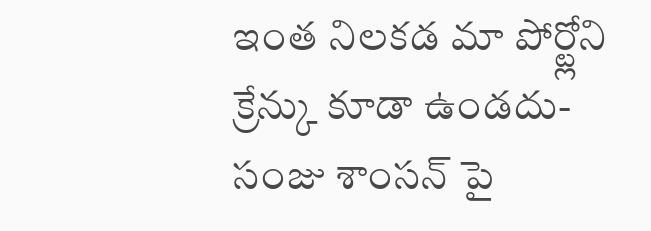ఇంత నిలకడ మా పోర్ట్లోని క్రేన్కు కూడా ఉండదు- సంజు శాంసన్ పై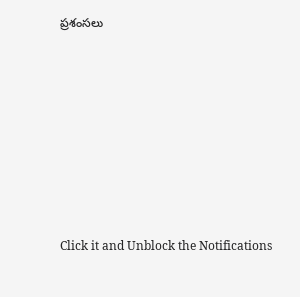ప్రశంసలు












Click it and Unblock the Notifications